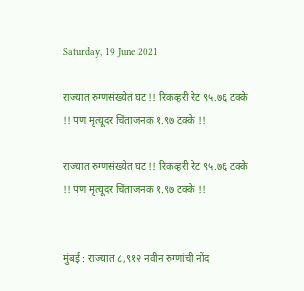Saturday, 19 June 2021

राज्यात रुग्णसंख्येत घट !! रिकव्हरी रेट ९५.७६ टक्के !! पण मृत्यूदर चिंताजनक १.९७ टक्के !!

राज्यात रुग्णसंख्येत घट !! रिकव्हरी रेट ९५.७६ टक्के !! पण मृत्यूदर चिंताजनक १.९७ टक्के !!


मुंबई : राज्यात ८,९१२ नवीन रुग्णांची नोंद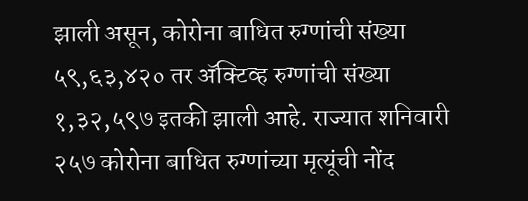झाली असून, कोरोना बाधित रुग्णांची संख्या ५९,६३,४२० तर अ‍ॅक्टिव्ह रुग्णांची संख्या १,३२,५९७ इतकी झाली आहे. राज्यात शनिवारी २५७ कोरोना बाधित रुग्णांच्या मृत्यूंची नोंद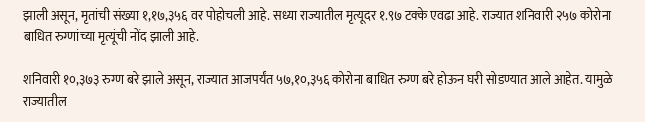झाली असून, मृतांची संख्या १,१७,३५६ वर पोहोचली आहे. सध्या राज्यातील मृत्यूदर १.९७ टक्के एवढा आहे. राज्यात शनिवारी २५७ कोरोना बाधित रुग्णांच्या मृत्यूंची नोंद झाली आहे.

शनिवारी १०,३७३ रुग्ण बरे झाले असून, राज्यात आजपर्यंत ५७,१०,३५६ कोरोना बाधित रुग्ण बरे होऊन घरी सोडण्यात आले आहेत. यामुळे राज्यातील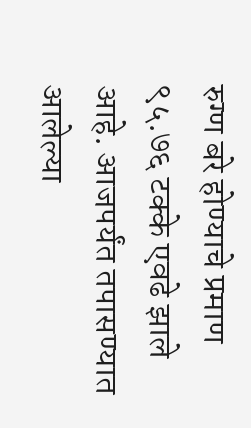रुग्ण बरे होण्याचे प्रमाण ९५.७६ टक्के एवढे झाले आहे. आजपर्यंत तपासण्यात आलेल्या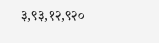३,९३,१२,९२०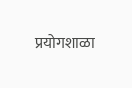प्रयोगशाळा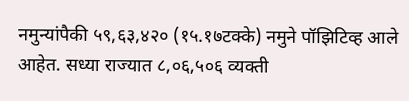नमुन्यांपैकी ५९,६३,४२० (१५.१७टक्के) नमुने पॉझिटिव्ह आले आहेत. सध्या राज्यात ८,०६,५०६ व्यक्ती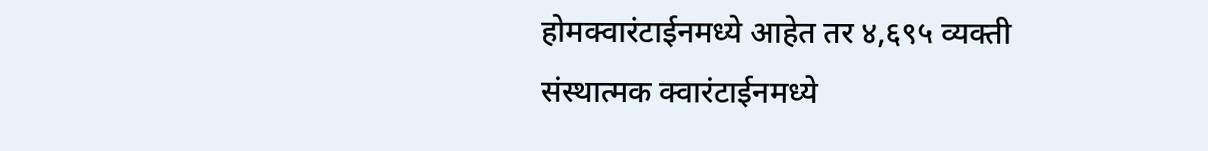होमक्वारंटाईनमध्ये आहेत तर ४,६९५ व्यक्ती संस्थात्मक क्वारंटाईनमध्ये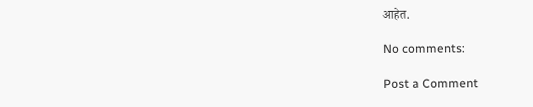आहेत.

No comments:

Post a Comment